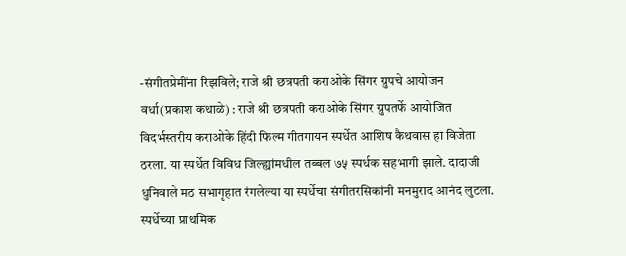-संगीतप्रेमींना रिझविले; राजे श्री छत्रपती कराओके सिंगर ग्रुपचे आयोजन
वर्धा(प्रकाश कथाळे) : राजे श्री छत्रपती कराओके सिंगर ग्रुपतर्फे आयोजित विदर्भस्तरीय कराओके हिंदी फिल्म गीतगायन स्पर्धेत आशिष कैथवास हा विजेता ठरला. या स्पर्धेत विविध जिल्ह्यांमधील तब्बल ७५ स्पर्धक सहभागी झाले. दादाजी धुनिवाले मठ सभागृहात रंगलेल्या या स्पर्धेचा संगीतरसिकांनी मनमुराद आनंद लुटला.
स्पर्धेच्या प्राथमिक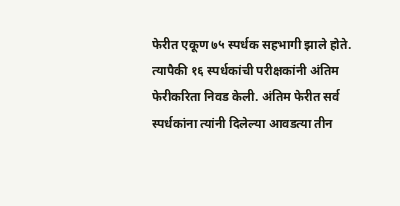फेरीत एकूण ७५ स्पर्धक सहभागी झाले होते. त्यापैकी १६ स्पर्धकांची परीक्षकांनी अंतिम फेरीकरिता निवड केली. अंतिम फेरीत सर्व स्पर्धकांना त्यांनी दिलेल्या आवडत्या तीन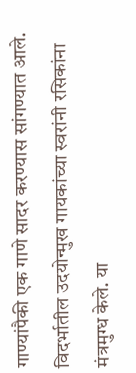गाण्यांपैकी एक गाणे सादर करण्यास सांगण्यात आले. विदर्भातील उदयोन्मुख गायकांच्या स्वरांनी रसिकांना मंत्रमुग्ध केले. या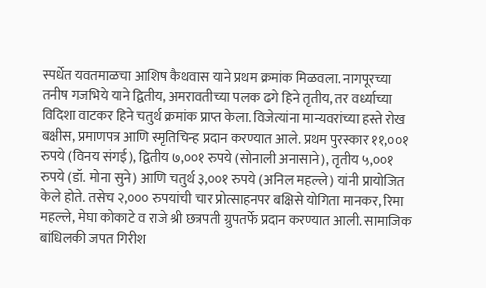स्पर्धेत यवतमाळचा आशिष कैथवास याने प्रथम क्रमांक मिळवला. नागपूरच्या तनीष गजभिये याने द्वितीय, अमरावतीच्या पलक ढगे हिने तृतीय, तर वर्ध्याच्या विदिशा वाटकर हिने चतुर्थ क्रमांक प्राप्त केला. विजेत्यांना मान्यवरांच्या हस्ते रोख बक्षीस, प्रमाणपत्र आणि स्मृतिचिन्ह प्रदान करण्यात आले. प्रथम पुरस्कार ११,००१ रुपये (विनय संगई), द्वितीय ७,००१ रुपये (सोनाली अनासाने), तृतीय ५,००१ रुपये (डॉ. मोना सुने) आणि चतुर्थ ३,००१ रुपये (अनिल महल्ले) यांनी प्रायोजित केले होते. तसेच २,००० रुपयांची चार प्रोत्साहनपर बक्षिसे योगिता मानकर, रिमा महल्ले, मेघा कोकाटे व राजे श्री छत्रपती ग्रुपतर्फे प्रदान करण्यात आली. सामाजिक बांधिलकी जपत गिरीश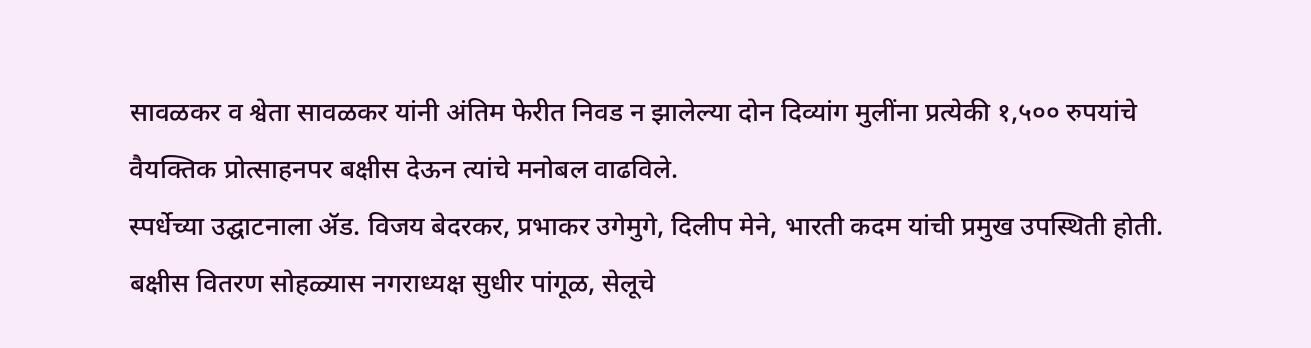सावळकर व श्वेता सावळकर यांनी अंतिम फेरीत निवड न झालेल्या दोन दिव्यांग मुलींना प्रत्येकी १,५०० रुपयांचे वैयक्तिक प्रोत्साहनपर बक्षीस देऊन त्यांचे मनोबल वाढविले.
स्पर्धेच्या उद्घाटनाला ॲड. विजय बेदरकर, प्रभाकर उगेमुगे, दिलीप मेने, भारती कदम यांची प्रमुख उपस्थिती होती. बक्षीस वितरण सोहळ्यास नगराध्यक्ष सुधीर पांगूळ, सेलूचे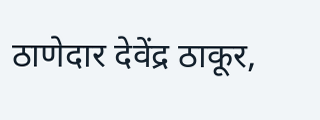ठाणेदार देवेंद्र ठाकूर,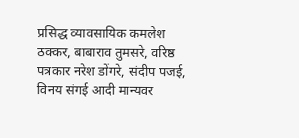प्रसिद्ध व्यावसायिक कमलेश ठक्कर, बाबाराव तुमसरे, वरिष्ठ पत्रकार नरेश डोंगरे, संदीप पजई, विनय संगई आदी मान्यवर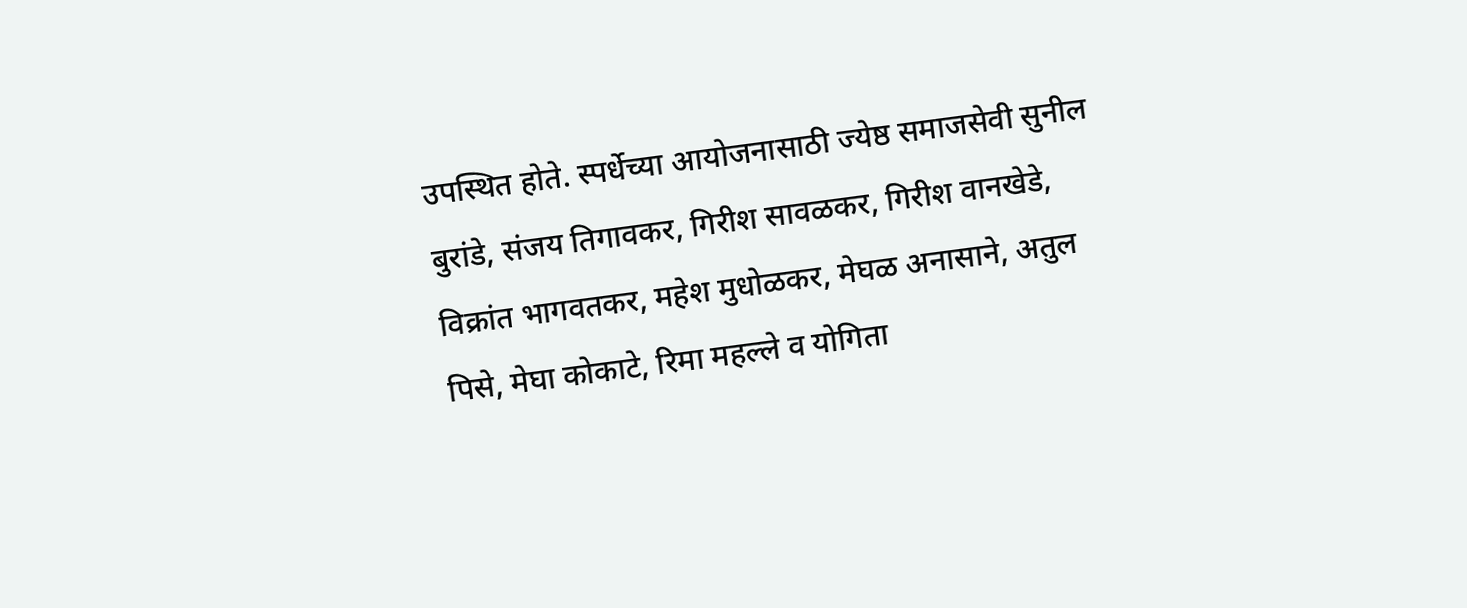उपस्थित होते. स्पर्धेच्या आयोजनासाठी ज्येष्ठ समाजसेवी सुनील बुरांडे, संजय तिगावकर, गिरीश सावळकर, गिरीश वानखेडे, विक्रांत भागवतकर, महेश मुधोळकर, मेघळ अनासाने, अतुल पिसे, मेघा कोकाटे, रिमा महल्ले व योगिता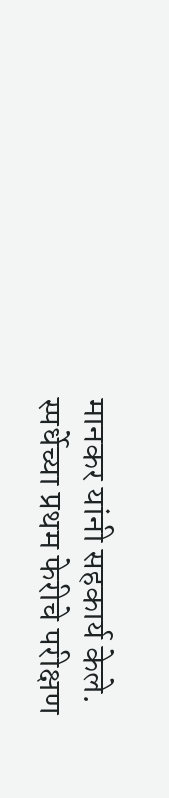मानकर यांनी सहकार्य केले. स्पर्धेच्या प्रथम फेरीचे परीक्षण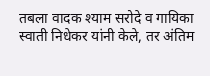तबला वादक श्याम सरोदे व गायिका स्वाती निधेकर यांनी केले, तर अंतिम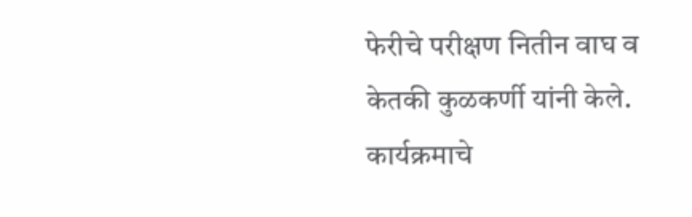फेरीचे परीक्षण नितीन वाघ व केतकी कुळकर्णी यांनी केले. कार्यक्रमाचे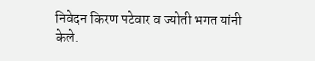निवेदन किरण पटेवार व ज्योती भगत यांनी केले.